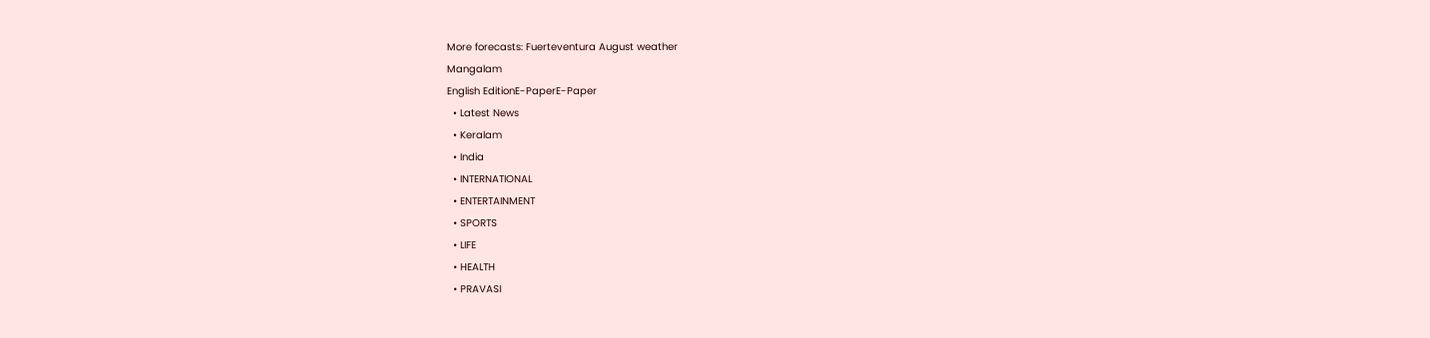More forecasts: Fuerteventura August weather
Mangalam
English EditionE-PaperE-Paper
  • Latest News
  • Keralam
  • India
  • INTERNATIONAL
  • ENTERTAINMENT
  • SPORTS
  • LIFE
  • HEALTH
  • PRAVASI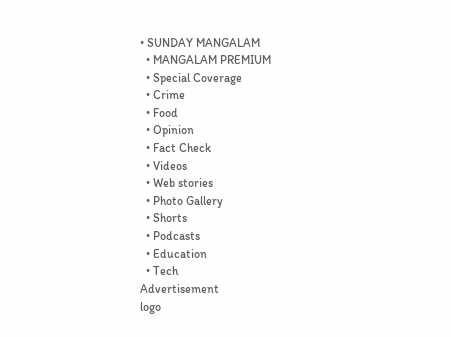• SUNDAY MANGALAM
  • MANGALAM PREMIUM
  • Special Coverage
  • Crime
  • Food
  • Opinion
  • Fact Check
  • Videos
  • Web stories
  • Photo Gallery
  • Shorts
  • Podcasts
  • Education
  • Tech
Advertisement
logo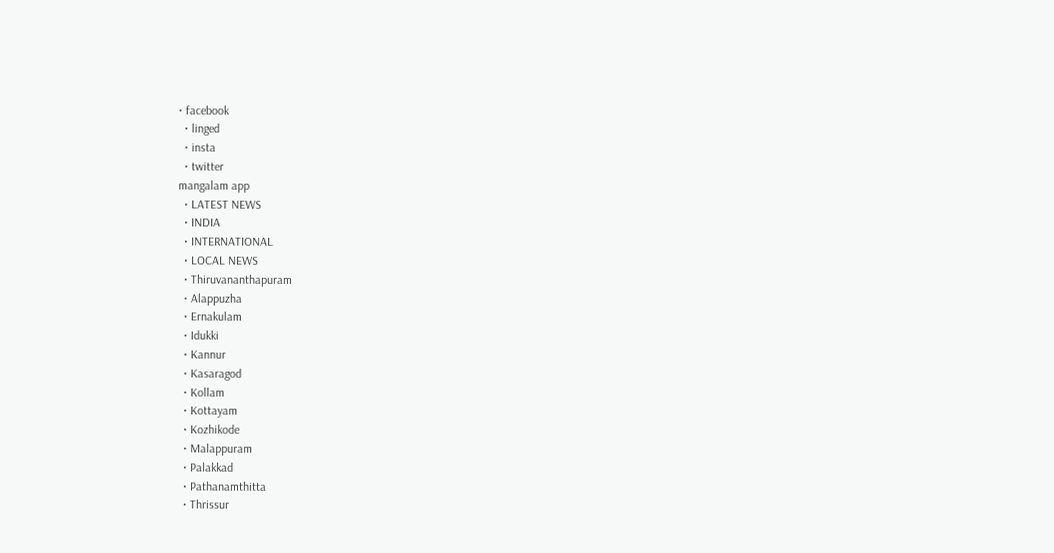• facebook
  • linged
  • insta
  • twitter
mangalam app
  • LATEST NEWS
  • INDIA
  • INTERNATIONAL
  • LOCAL NEWS
  • Thiruvananthapuram
  • Alappuzha
  • Ernakulam
  • Idukki
  • Kannur
  • Kasaragod
  • Kollam
  • Kottayam
  • Kozhikode
  • Malappuram
  • Palakkad
  • Pathanamthitta
  • Thrissur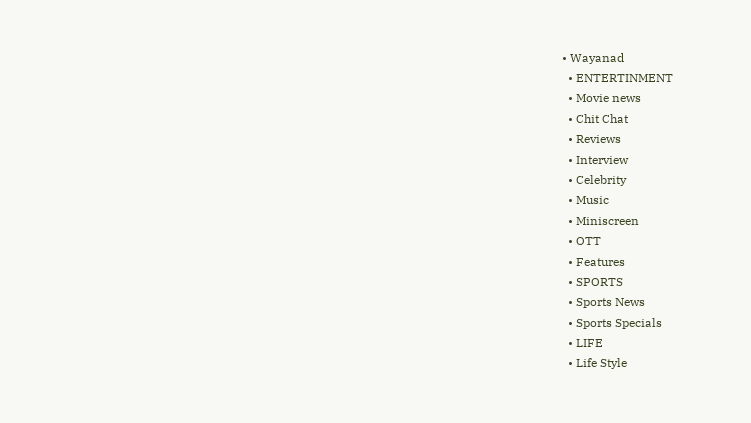• Wayanad
  • ENTERTINMENT
  • Movie news
  • Chit Chat
  • Reviews
  • Interview
  • Celebrity
  • Music
  • Miniscreen
  • OTT
  • Features
  • SPORTS
  • Sports News
  • Sports Specials
  • LIFE
  • Life Style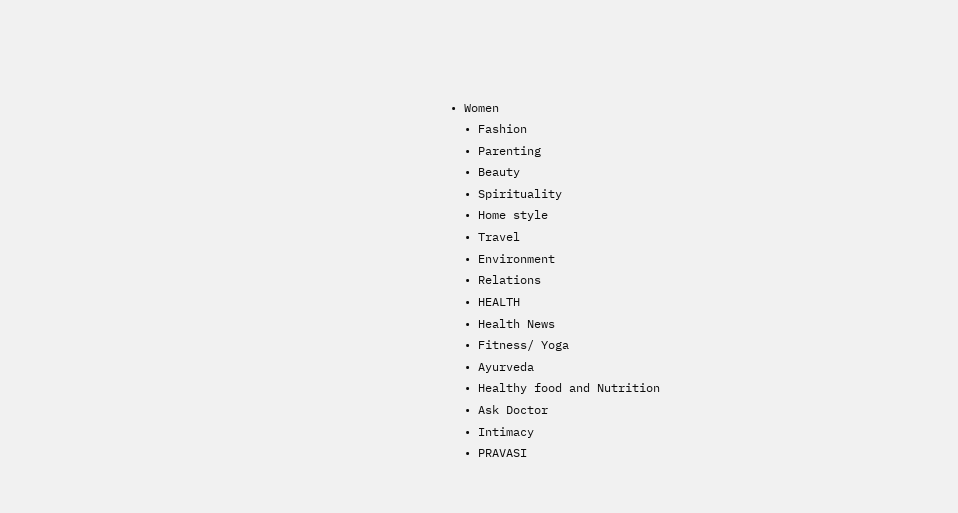• Women
  • Fashion
  • Parenting
  • Beauty
  • Spirituality
  • Home style
  • Travel
  • Environment
  • Relations
  • HEALTH
  • Health News
  • Fitness/ Yoga
  • Ayurveda
  • Healthy food and Nutrition
  • Ask Doctor
  • Intimacy
  • PRAVASI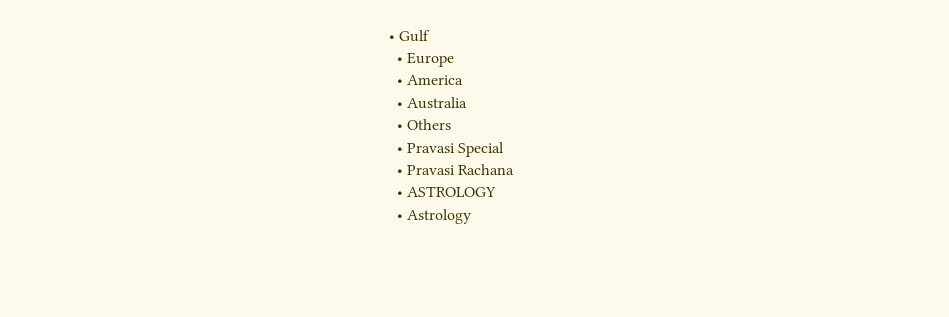• Gulf
  • Europe
  • America
  • Australia
  • Others
  • Pravasi Special
  • Pravasi Rachana
  • ASTROLOGY
  • Astrology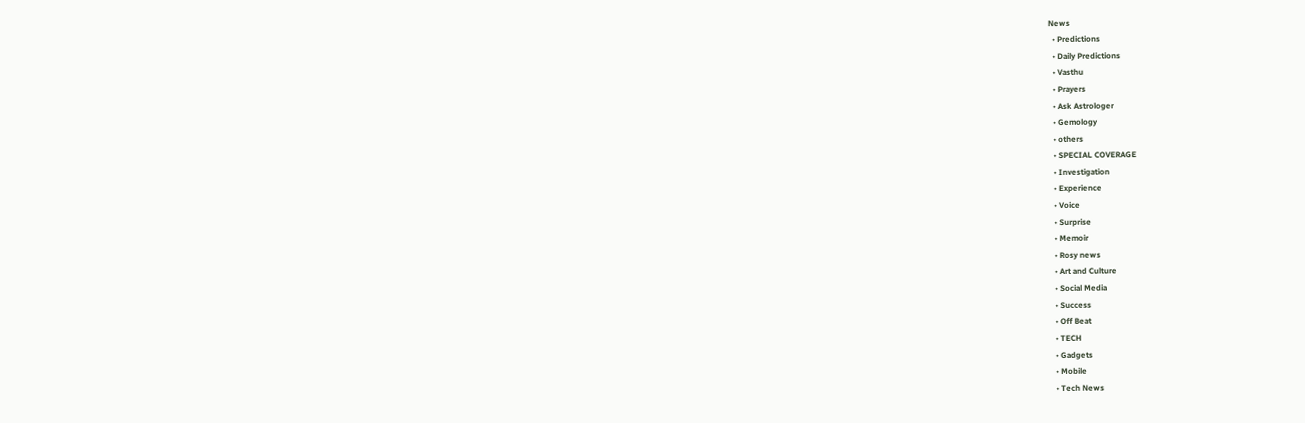News
  • Predictions
  • Daily Predictions
  • Vasthu
  • Prayers
  • Ask Astrologer
  • Gemology
  • others
  • SPECIAL COVERAGE
  • Investigation
  • Experience
  • Voice
  • Surprise
  • Memoir
  • Rosy news
  • Art and Culture
  • Social Media
  • Success
  • Off Beat
  • TECH
  • Gadgets
  • Mobile
  • Tech News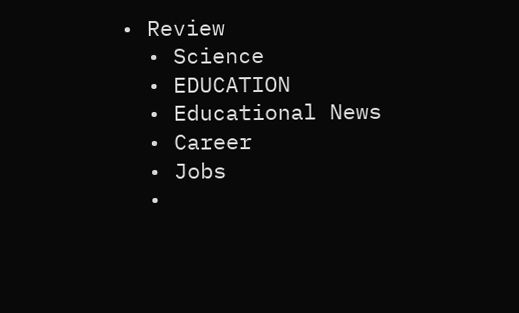• Review
  • Science
  • EDUCATION
  • Educational News
  • Career
  • Jobs
  •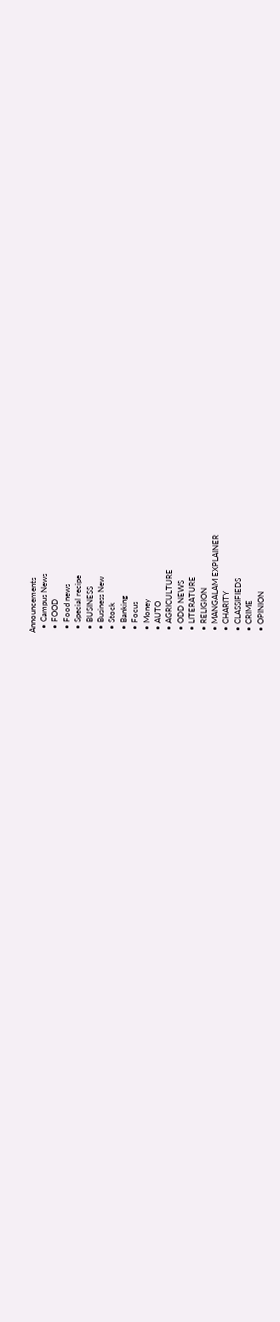Announcements
  • Campus News
  • FOOD
  • Food news
  • Special recipe
  • BUSINESS
  • Business New
  • Stock
  • Banking
  • Focus
  • Money
  • AUTO
  • AGRICULTURE
  • ODD NEWS
  • LITERATURE
  • RELIGION
  • MANGALAM EXPLAINER
  • CHARITY
  • CLASSIFIEDS
  • CRIME
  • OPINION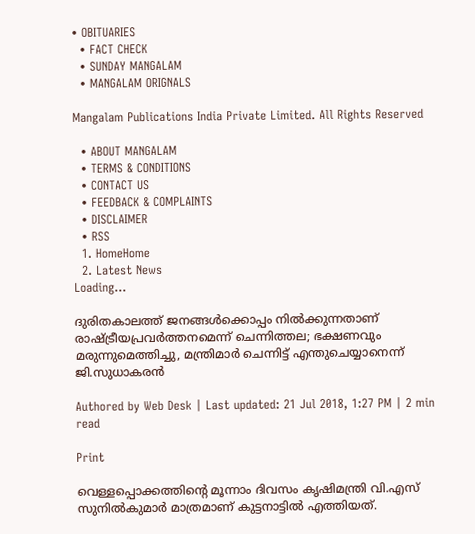• OBITUARIES
  • FACT CHECK
  • SUNDAY MANGALAM
  • MANGALAM ORIGNALS

Mangalam Publications India Private Limited. All Rights Reserved

  • ABOUT MANGALAM
  • TERMS & CONDITIONS
  • CONTACT US
  • FEEDBACK & COMPLAINTS
  • DISCLAIMER
  • RSS
  1. HomeHome
  2. Latest News
Loading...

ദുരിതകാലത്ത് ജനങ്ങള്‍ക്കൊപ്പം നില്‍ക്കുന്നതാണ് രാഷ്ട്രീയപ്രവര്‍ത്തനമെന്ന് ചെന്നിത്തല; ഭക്ഷണവും മരുന്നുമെത്തിച്ചു, മന്ത്രിമാര്‍ ചെന്നിട്ട് എന്തുചെയ്യാനെന്ന് ജി.സുധാകരന്‍

Authored by Web Desk | Last updated: 21 Jul 2018, 1:27 PM | 2 min read

Print

വെള്ളപ്പൊക്കത്തിന്റെ മൂന്നാം ദിവസം കൃഷിമന്ത്രി വി.എസ് സുനില്‍കുമാര്‍ മാത്രമാണ് കുട്ടനാട്ടില്‍ എത്തിയത്.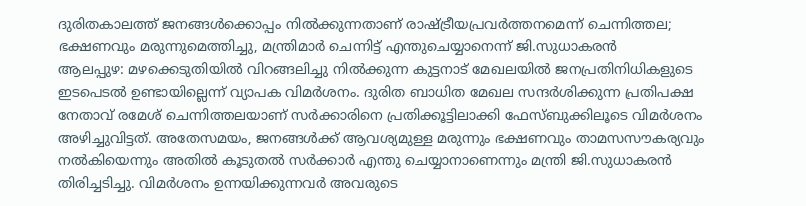ദുരിതകാലത്ത് ജനങ്ങള്‍ക്കൊപ്പം നില്‍ക്കുന്നതാണ് രാഷ്ട്രീയപ്രവര്‍ത്തനമെന്ന് ചെന്നിത്തല; ഭക്ഷണവും മരുന്നുമെത്തിച്ചു, മന്ത്രിമാര്‍ ചെന്നിട്ട് എന്തുചെയ്യാനെന്ന് ജി.സുധാകരന്‍
ആലപ്പുഴ: മഴക്കെടുതിയില്‍ വിറങ്ങലിച്ചു നില്‍ക്കുന്ന കുട്ടനാട് മേഖലയില്‍ ജനപ്രതിനിധികളുടെ ഇടപെടല്‍ ഉണ്ടായില്ലെന്ന് വ്യാപക വിമര്‍ശനം. ദുരിത ബാധിത മേഖല സന്ദര്‍ശിക്കുന്ന പ്രതിപക്ഷ നേതാവ് രമേശ് ചെന്നിത്തലയാണ് സര്‍ക്കാരിനെ പ്രതിക്കൂട്ടിലാക്കി ഫേസ്ബുക്കിലൂടെ വിമര്‍ശനം അഴിച്ചുവിട്ടത്. അതേസമയം, ജനങ്ങള്‍ക്ക് ആവശ്യമുള്ള മരുന്നും ഭക്ഷണവും താമസസൗകര്യവും നല്‍കിയെന്നും അതില്‍ കൂടുതല്‍ സര്‍ക്കാര്‍ എന്തു ചെയ്യാനാണെന്നും മന്ത്രി ജി.സുധാകരന്‍ തിരിച്ചടിച്ചു. വിമര്‍ശനം ഉന്നയിക്കുന്നവര്‍ അവരുടെ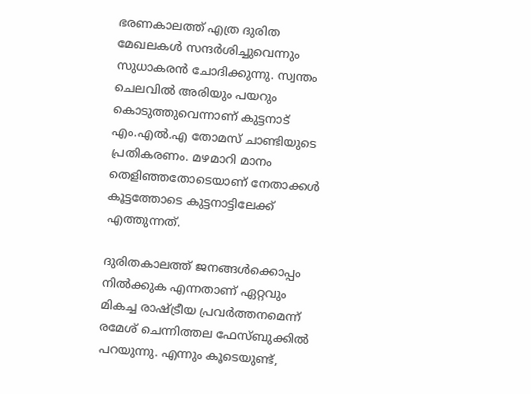ഭരണകാലത്ത് എത്ര ദുരിത മേഖലകള്‍ സന്ദര്‍ശിച്ചുവെന്നും സുധാകരന്‍ ചോദിക്കുന്നു. സ്വന്തം ചെലവില്‍ അരിയും പയറും കൊടുത്തുവെന്നാണ് കുട്ടനാട് എം.എല്‍.എ തോമസ് ചാണ്ടിയുടെ പ്രതികരണം. മഴമാറി മാനം തെളിഞ്ഞതോടെയാണ് നേതാക്കള്‍ കൂട്ടത്തോടെ കുട്ടനാട്ടിലേക്ക് എത്തുന്നത്.

ദുരിതകാലത്ത് ജനങ്ങള്‍ക്കൊപ്പം നില്‍ക്കുക എന്നതാണ് ഏറ്റവും മികച്ച രാഷ്ട്രീയ പ്രവര്‍ത്തനമെന്ന് രമേശ് ചെന്നിത്തല ഫേസ്ബുക്കില്‍ പറയുന്നു. എന്നും കൂടെയുണ്ട്,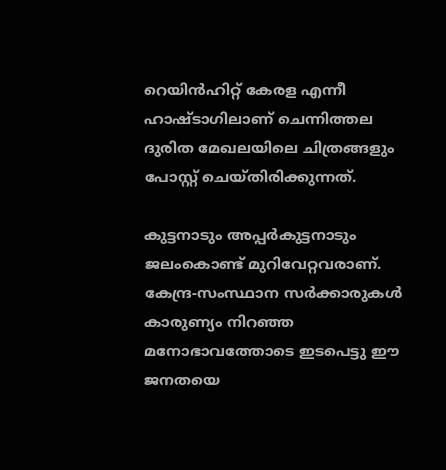റെയിന്‍ഹിറ്റ് കേരള എന്നീ ഹാഷ്ടാഗിലാണ് ചെന്നിത്തല ദുരിത മേഖലയിലെ ചിത്രങ്ങളും പോസ്റ്റ് ചെയ്തിരിക്കുന്നത്.

കുട്ടനാടും അപ്പര്‍കുട്ടനാടും ജലംകൊണ്ട് മുറിവേറ്റവരാണ്. കേന്ദ്ര-സംസ്ഥാന സര്‍ക്കാരുകള്‍ കാരുണ്യം നിറഞ്ഞ മനോഭാവത്തോടെ ഇടപെട്ടു ഈ ജനതയെ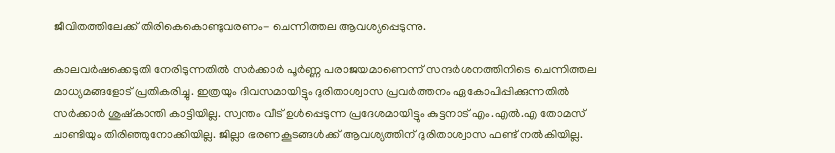ജീവിതത്തിലേക്ക് തിരികെകൊണ്ടുവരണം- ചെന്നിത്തല ആവശ്യപ്പെടുന്നു.

കാലവര്‍ഷക്കെടുതി നേരിടുന്നതില്‍ സര്‍ക്കാര്‍ പൂര്‍ണ്ണ പരാജയമാണെന്ന് സന്ദര്‍ശനത്തിനിടെ ചെന്നിത്തല മാധ്യമങ്ങളോട് പ്രതികരിച്ചു. ഇത്രയും ദിവസമായിട്ടും ദുരിതാശ്വാസ പ്രവര്‍ത്തനം ഏകോപിപ്പിക്കുന്നതില്‍ സര്‍ക്കാര്‍ ശുഷ്‌കാന്തി കാട്ടിയില്ല. സ്വന്തം വീട് ഉള്‍പ്പെടുന്ന പ്രദേശമായിട്ടും കുട്ടനാട് എം.എല്‍.എ തോമസ് ചാണ്ടിയും തിരിഞ്ഞുനോക്കിയില്ല. ജില്ലാ ഭരണകൂടങ്ങള്‍ക്ക് ആവശ്യത്തിന് ദുരിതാശ്വാസ ഫണ്ട് നല്‍കിയില്ല.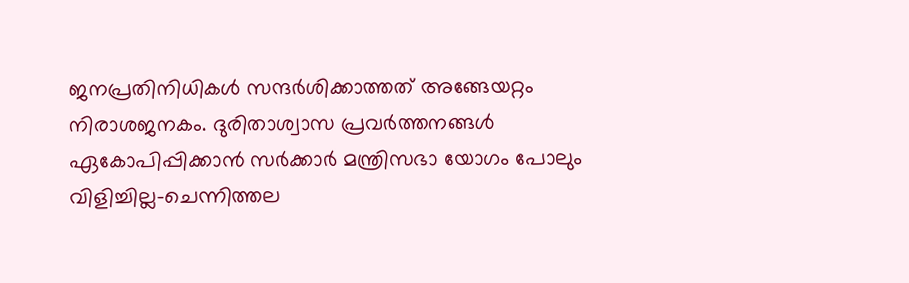ജനപ്രതിനിധികള്‍ സന്ദര്‍ശിക്കാത്തത് അങ്ങേയറ്റം നിരാശജനകം. ദുരിതാശ്വാസ പ്രവര്‍ത്തനങ്ങള്‍ ഏകോപിപ്പിക്കാന്‍ സര്‍ക്കാര്‍ മന്ത്രിസഭാ യോഗം പോലും വിളിച്ചില്ല-ചെന്നിത്തല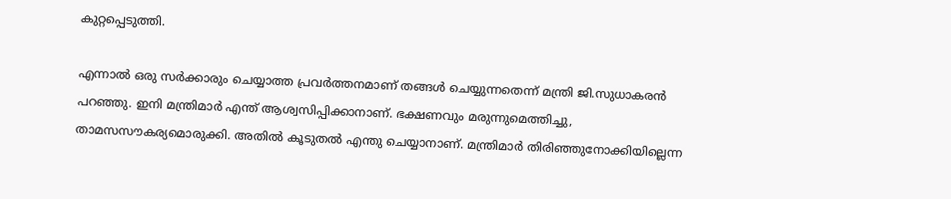കുറ്റപ്പെടുത്തി.

എന്നാല്‍ ഒരു സര്‍ക്കാരും ചെയ്യാത്ത പ്രവര്‍ത്തനമാണ് തങ്ങള്‍ ചെയ്യുന്നതെന്ന് മന്ത്രി ജി.സുധാകരന്‍ പറഞ്ഞു. ഇനി മന്ത്രിമാര്‍ എന്ത് ആശ്വസിപ്പിക്കാനാണ്. ഭക്ഷണവും മരുന്നുമെത്തിച്ചു, താമസസൗകര്യമൊരുക്കി. അതില്‍ കൂടുതല്‍ എന്തു ചെയ്യാനാണ്. മന്ത്രിമാര്‍ തിരിഞ്ഞുനോക്കിയില്ലെന്ന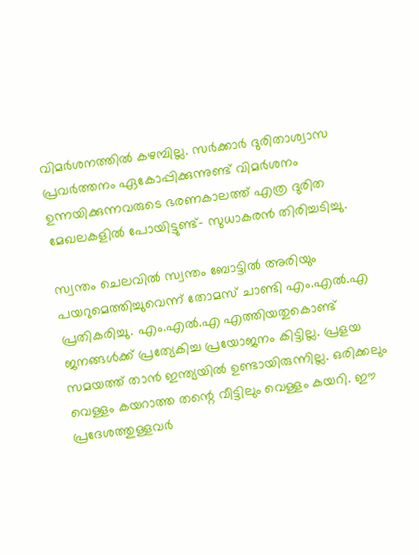വിമര്‍ശനത്തില്‍ കഴമ്പില്ല. സര്‍ക്കാര്‍ ദുരിതാശ്വാസ പ്രവര്‍ത്തനം ഏകോപ്പിക്കുന്നുണ്ട് വിമര്‍ശനം ഉന്നയിക്കുന്നവരുടെ ഭരണകാലത്ത് എത്ര ദുരിത മേഖലകളില്‍ പോയിട്ടുണ്ട്- സുധാകരന്‍ തിരിച്ചടിച്ചു.

സ്വന്തം ചെലവില്‍ സ്വന്തം ബോട്ടില്‍ അരിയും പയറുമെത്തിച്ചുവെന്ന് തോമസ് ചാണ്ടി എം.എല്‍.എ പ്രതികരിച്ചു. എം.എല്‍.എ എത്തിയതുകൊണ്ട് ജനങ്ങള്‍ക്ക് പ്രത്യേകിച്ച പ്രയോജനം കിട്ടില്ല. പ്രളയ സമയത്ത് താന്‍ ഇന്ത്യയില്‍ ഉണ്ടായിരുന്നില്ല. ഒരിക്കലും വെള്ളം കയറാത്ത തന്റെ വീട്ടിലും വെള്ളം കയറി. ഈ പ്രദേശത്തുള്ളവര്‍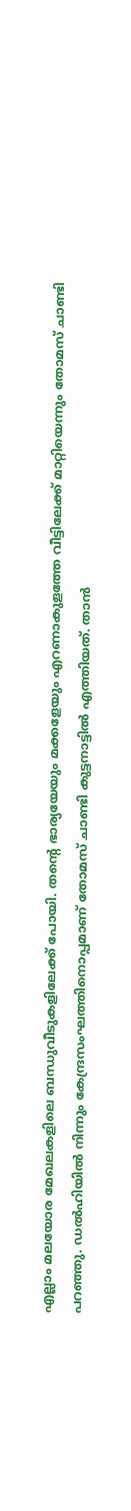എല്ലാം മലയോര മേഖലകളിലെ ബന്ധുവീടുകളിലേക്ക് പോയി. തന്റെ ഭാര്യയേയും മക്കളേയും എറണാകുളത്തേ വീട്ടിലേക്ക് മാറ്റിയെന്നും തോമസ് ചാണ്ടി പറഞ്ഞു. ഡല്‍ഹിയില്‍ നിന്നും കേന്ദ്രസംഘത്തിനൊപ്പമാണ് തോമസ് ചാണ്ടി കുട്ടനാട്ടില്‍ എത്തിയത്. താന്‍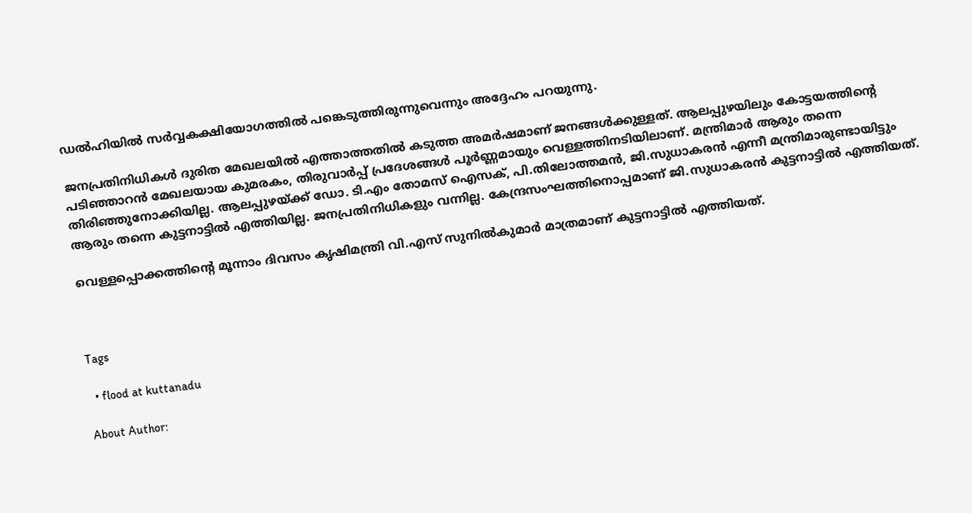ഡല്‍ഹിയില്‍ സര്‍വ്വകക്ഷിയോഗത്തില്‍ പങ്കെടുത്തിരുന്നുവെന്നും അദ്ദേഹം പറയുന്നു.

ജനപ്രതിനിധികള്‍ ദുരിത മേഖലയില്‍ എത്താത്തതില്‍ കടുത്ത അമര്‍ഷമാണ് ജനങ്ങള്‍ക്കുള്ളത്. ആലപ്പുഴയിലും കോട്ടയത്തിന്റെ പടിഞ്ഞാറന്‍ മേഖലയായ കുമരകം, തിരുവാര്‍പ്പ് പ്രദേശങ്ങള്‍ പൂര്‍ണ്ണമായും വെള്ളത്തിനടിയിലാണ്. മന്ത്രിമാര്‍ ആരും തന്നെ തിരിഞ്ഞുനോക്കിയില്ല. ആലപ്പുഴയ്ക്ക് ഡോ. ടി.എം തോമസ് ഐസക്, പി.തിലോത്തമന്‍, ജി.സുധാകരന്‍ എന്നീ മന്ത്രിമാരുണ്ടായിട്ടും ആരും തന്നെ കുട്ടനാട്ടില്‍ എത്തിയില്ല. ജനപ്രതിനിധികളും വന്നില്ല. കേന്ദ്രസംഘത്തിനൊപ്പമാണ് ജി.സുധാകരന്‍ കുട്ടനാട്ടില്‍ എത്തിയത്.

വെള്ളപ്പൊക്കത്തിന്റെ മൂന്നാം ദിവസം കൃഷിമന്ത്രി വി.എസ് സുനില്‍കുമാര്‍ മാത്രമാണ് കുട്ടനാട്ടില്‍ എത്തിയത്.



Tags

  • flood at kuttanadu

About Author: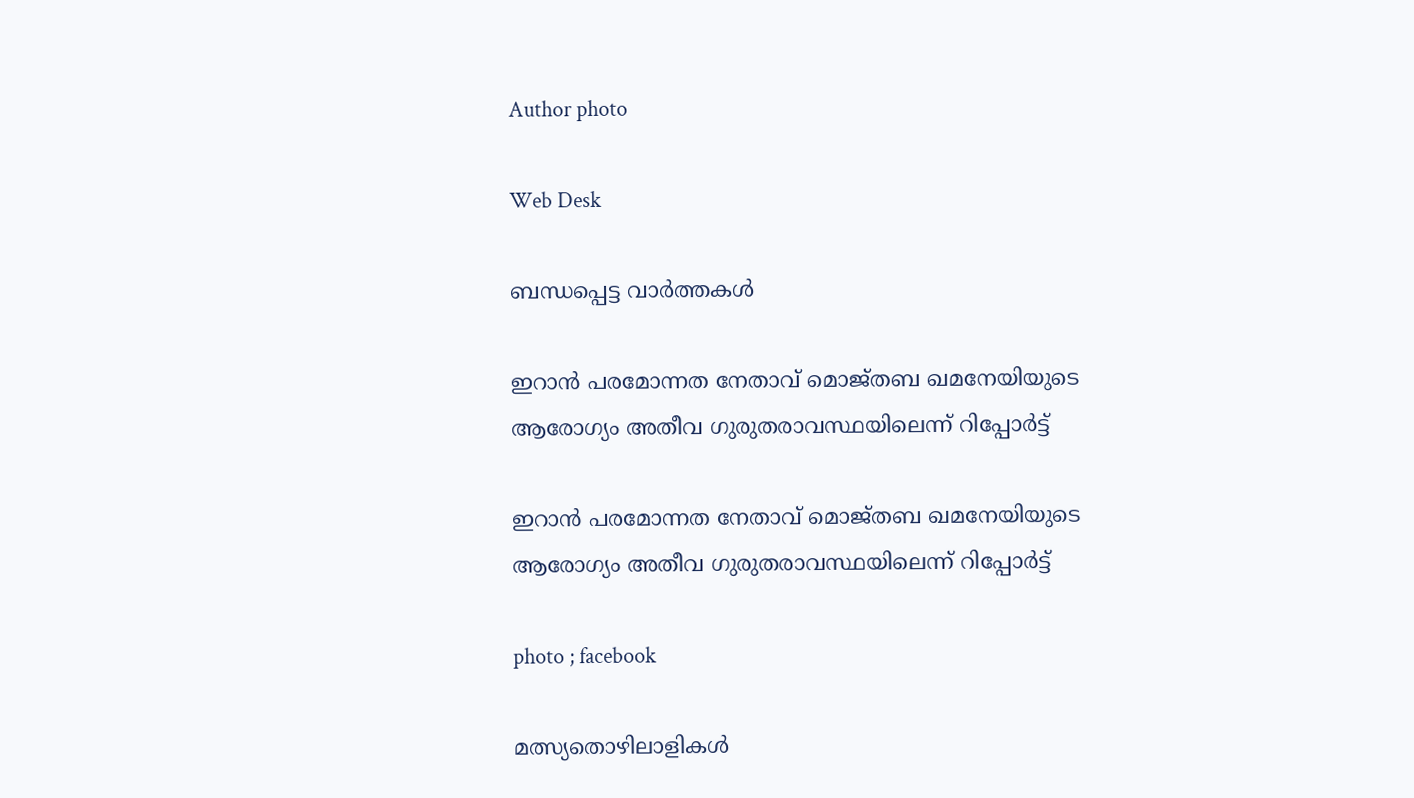Author photo

Web Desk

ബന്ധപ്പെട്ട വാർത്തകൾ

ഇറാൻ പരമോന്നത നേതാവ് മൊജ്തബ ഖമനേയിയുടെ ആരോഗ്യം അതീവ ഗുരുതരാവസ്ഥയിലെന്ന് റിപ്പോർട്ട്

ഇറാൻ പരമോന്നത നേതാവ് മൊജ്തബ ഖമനേയിയുടെ ആരോഗ്യം അതീവ ഗുരുതരാവസ്ഥയിലെന്ന് റിപ്പോർട്ട്

photo ; facebook

മത്സ്യതൊഴിലാളികൾ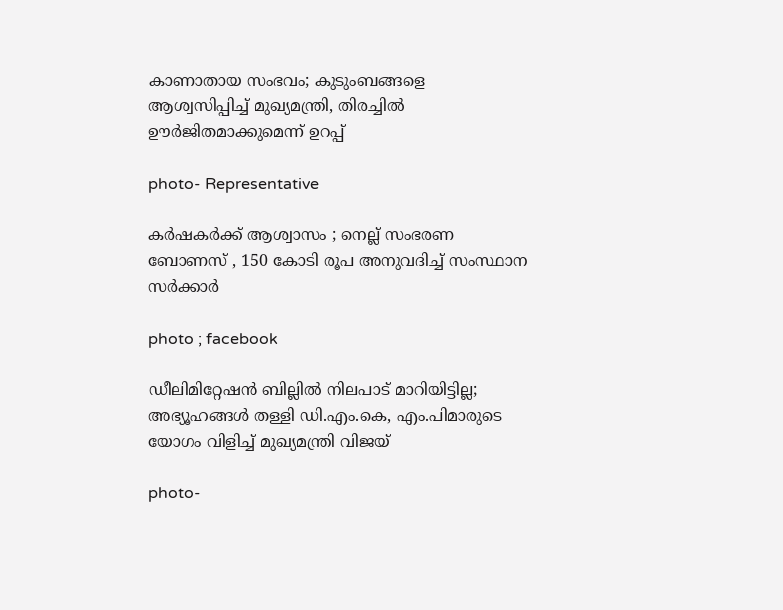കാണാതായ സംഭവം; കുടുംബങ്ങളെ ആശ്വസിപ്പിച്ച് മുഖ്യമന്ത്രി, തിരച്ചിൽ ഊർജിതമാക്കുമെന്ന് ഉറപ്പ്

photo- Representative

കര്‍ഷകര്‍ക്ക് ആശ്വാസം ; നെല്ല് സംഭരണ ബോണസ് , 150 കോടി രൂപ അനുവദിച്ച് സംസ്ഥാന സർക്കാർ

photo ; facebook

ഡീലിമിറ്റേഷൻ ബില്ലിൽ നിലപാട് മാറിയിട്ടില്ല; അഭ്യൂഹങ്ങൾ തള്ളി ഡി.എം.കെ, എം.പിമാരുടെ യോഗം വിളിച്ച് മുഖ്യമന്ത്രി വിജയ്

photo-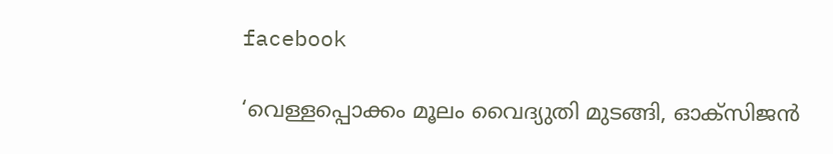facebook

‘വെള്ളപ്പൊക്കം മൂലം വൈദ്യുതി മുടങ്ങി, ഓക്സിജൻ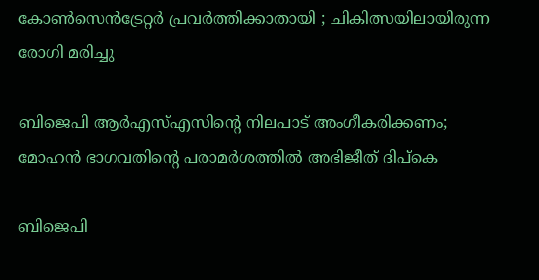കോൺസെൻട്രേറ്റർ പ്രവർത്തിക്കാതായി ; ചികിത്സയിലായിരുന്ന രോഗി മരിച്ചു

ബിജെപി ആർഎസ്എസിന്റെ നിലപാട് അംഗീകരിക്കണം; മോഹൻ ഭാഗവതിന്റെ പരാമർശത്തിൽ അഭിജീത് ദിപ്കെ

ബിജെപി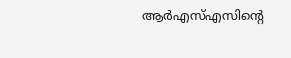ആർഎസ്എസിന്റെ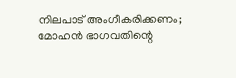നിലപാട് അംഗീകരിക്കണം; മോഹൻ ഭാഗവതിന്റെ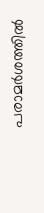പരാമർശത്തിൽ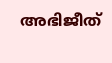അഭിജീത്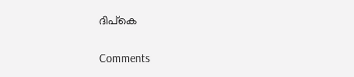ദിപ്കെ

Comments